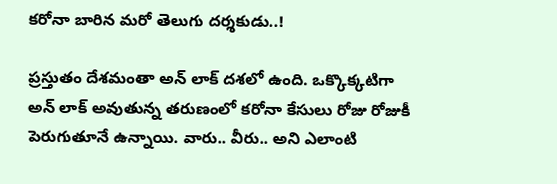కరోనా బారిన మరో తెలుగు దర్శకుడు..!

ప్రస్తుతం దేశమంతా అన్ లాక్ దశలో ఉంది. ఒక్కొక్కటిగా అన్ లాక్ అవుతున్న తరుణంలో కరోనా కేసులు రోజు రోజుకీ పెరుగుతూనే ఉన్నాయి. వారు.. వీరు.. అని ఎలాంటి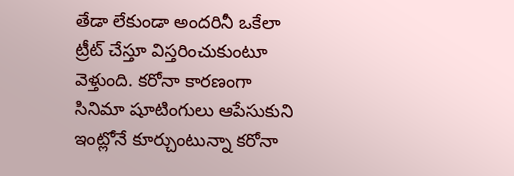తేడా లేకుండా అందరినీ ఒకేలా ట్రీట్ చేస్తూ విస్తరించుకుంటూ వెళ్తుంది. కరోనా కారణంగా సినిమా షూటింగులు ఆపేసుకుని ఇంట్లోనే కూర్చుంటున్నా కరోనా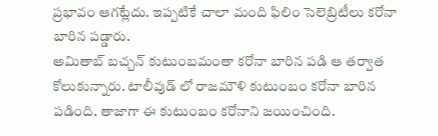ప్రభావం ఆగట్లేదు. ఇప్పటికే చాలా మంది ఫిలిం సెలెబ్రిటీలు కరోనా బారిన పడ్డారు.
అమితాబ్ బచ్చన్ కుటుంబమంతా కరోనా బారిన పడి ఆ తర్వాత కోలుకున్నారు. టాలీవుడ్ లో రాజమౌళి కుటుంబం కరోనా బారిన పడింది. తాజాగా ఈ కుటుంబం కరోనాని జయించింది.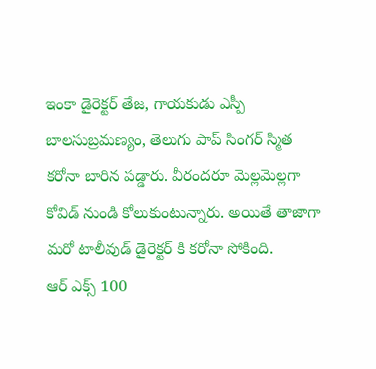ఇంకా డైరెక్టర్ తేజ, గాయకుడు ఎస్పీ బాలసుబ్రమణ్యం, తెలుగు పాప్ సింగర్ స్మిత కరోనా బారిన పడ్డారు. వీరందరూ మెల్లమెల్లగా కోవిడ్ నుండి కోలుకుంటున్నారు. అయితే తాజాగా మరో టాలీవుడ్ డైరెక్టర్ కి కరోనా సోకింది.
ఆర్ ఎక్స్ 100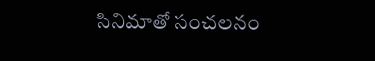సినిమాతో సంచలనం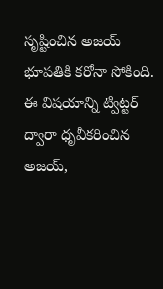సృష్టించిన అజయ్ భూపతికి కరోనా సోకింది. ఈ విషయాన్ని ట్విట్టర్ ద్వారా ధృవీకరించిన అజయ్,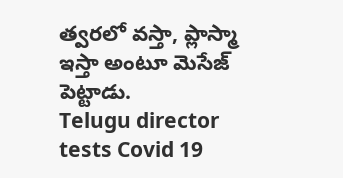త్వరలో వస్తా, ప్లాస్మా ఇస్తా అంటూ మెసేజ్ పెట్టాడు.
Telugu director tests Covid 19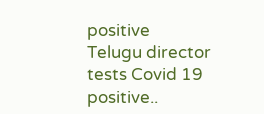positive
Telugu director tests Covid 19 positive..